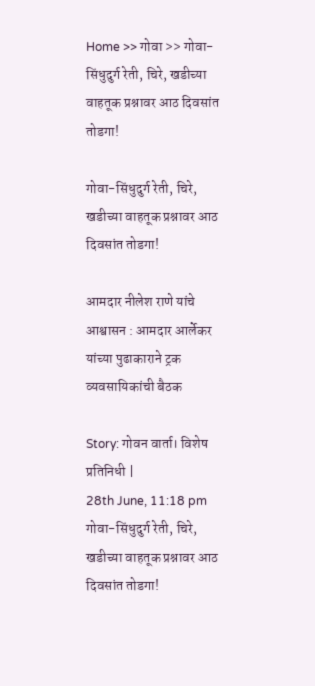Home >> गोवा >> गोवा-सिंधुदुर्ग रेती, चिरे, खडीच्या वाहतूक प्रश्नावर आठ दिवसांत तोडगा!

गोवा-सिंधुदुर्ग रेती, चिरे, खडीच्या वाहतूक प्रश्नावर आठ दिवसांत तोडगा!

आमदार नीलेश राणे यांचे आश्वासन : आमदार आर्लेकर यांच्या पुढाकाराने ट्रक व्यवसायिकांची बैठक

Story: गोवन वार्ता। विशेष प्रतिनिधी |
28th June, 11:18 pm
गोवा-सिंधुदुर्ग रेती, चिरे, खडीच्या वाहतूक प्रश्नावर आठ दिवसांत तोडगा!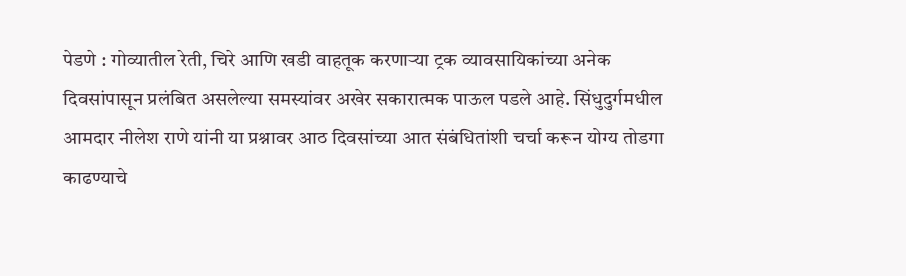पेडणे : गोव्यातील रेती, चिरे आणि खडी वाहतूक करणाऱ्या ट्रक व्यावसायिकांच्या अनेक दिवसांपासून प्रलंबित असलेल्या समस्यांवर अखेर सकारात्मक पाऊल पडले आहे. सिंधुदुर्गमधील आमदार नीलेश राणे यांनी या प्रश्नावर आठ दिवसांच्या आत संबंधितांशी चर्चा करून योग्य तोडगा काढण्याचे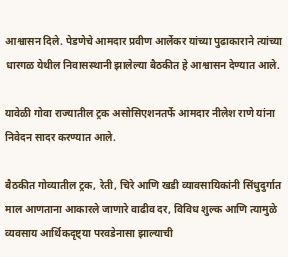आश्वासन दिले. पेडणेचे आमदार प्रवीण आर्लेकर यांच्या पुढाकाराने त्यांच्या धारगळ येथील निवासस्थानी झालेल्या बैठकीत हे आश्वासन देण्यात आले.

यावेळी गोवा राज्यातील ट्रक असोसिएशनतर्फे आमदार नीलेश राणे यांना निवेदन सादर करण्यात आले.

बैठकीत गोव्यातील ट्रक, रेती, चिरे आणि खडी व्यावसायिकांनी सिंधुदुर्गात माल आणताना आकारले जाणारे वाढीव दर, विविध शुल्क आणि त्यामुळे व्यवसाय आर्थिकदृष्ट्या परवडेनासा झाल्याची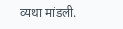व्यथा मांडली.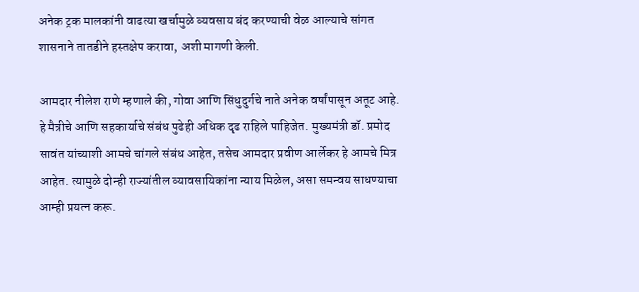अनेक ट्रक मालकांनी वाढत्या खर्चामुळे व्यवसाय बंद करण्याची वेळ आल्याचे सांगत शासनाने तातडीने हस्तक्षेप करावा, अशी मागणी केली.

आमदार नीलेश राणे म्हणाले की, गोवा आणि सिंधुदुर्गचे नाते अनेक वर्षांपासून अतूट आहे. हे मैत्रीचे आणि सहकार्याचे संबंध पुढेही अधिक दृढ राहिले पाहिजेत. मुख्यमंत्री डॉ. प्रमोद सावंत यांच्याशी आमचे चांगले संबंध आहेत, तसेच आमदार प्रवीण आर्लेकर हे आमचे मित्र आहेत. त्यामुळे दोन्ही राज्यांतील व्यावसायिकांना न्याय मिळेल, असा समन्वय साधण्याचा आम्ही प्रयत्न करू.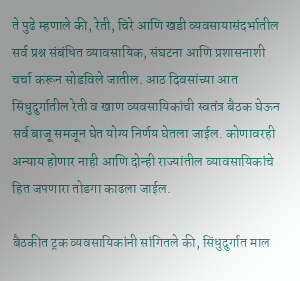ते पुढे म्हणाले की, रेती, चिरे आणि खडी व्यवसायासंदर्भातील सर्व प्रश्न संबंधित व्यावसायिक, संघटना आणि प्रशासनाशी चर्चा करून सोडविले जातील. आठ दिवसांच्या आत सिंधुदुर्गातील रेती व खाण व्यवसायिकांची स्वतंत्र बैठक घेऊन सर्व बाजू समजून घेत योग्य निर्णय घेतला जाईल. कोणावरही अन्याय होणार नाही आणि दोन्ही राज्यांतील व्यावसायिकांचे हित जपणारा तोडगा काढला जाईल.

बैठकीत ट्रक व्यवसायिकांनी सांगितले की, सिंधुदुर्गात माल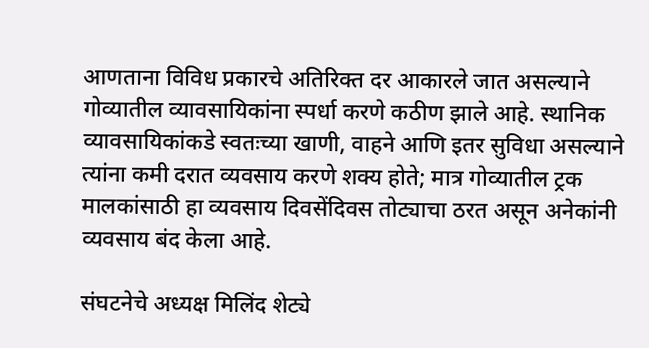आणताना विविध प्रकारचे अतिरिक्त दर आकारले जात असल्याने गोव्यातील व्यावसायिकांना स्पर्धा करणे कठीण झाले आहे. स्थानिक व्यावसायिकांकडे स्वतःच्या खाणी, वाहने आणि इतर सुविधा असल्याने त्यांना कमी दरात व्यवसाय करणे शक्य होते; मात्र गोव्यातील ट्रक मालकांसाठी हा व्यवसाय दिवसेंदिवस तोट्याचा ठरत असून अनेकांनी व्यवसाय बंद केला आहे.

संघटनेचे अध्यक्ष मिलिंद शेट्ये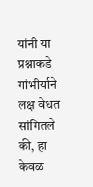यांनी या प्रश्नाकडे गांभीर्याने लक्ष वेधत सांगितले की, हा केवळ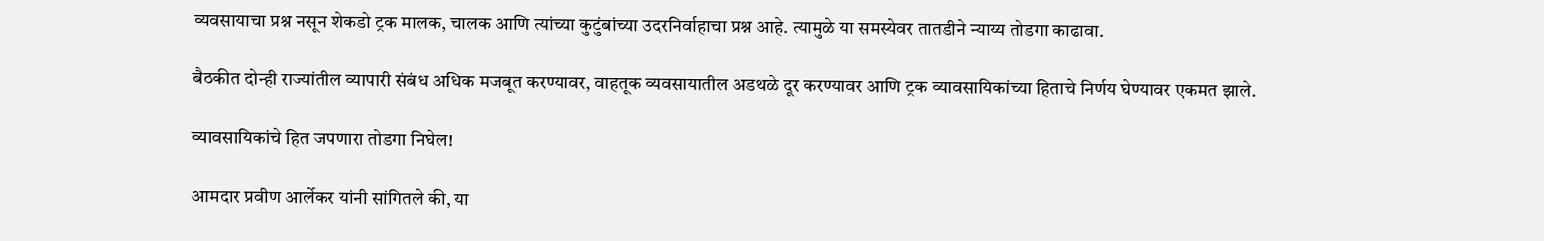व्यवसायाचा प्रश्न नसून शेकडो ट्रक मालक, चालक आणि त्यांच्या कुटुंबांच्या उदरनिर्वाहाचा प्रश्न आहे. त्यामुळे या समस्येवर तातडीने न्याय्य तोडगा काढावा.

बैठकीत दोन्ही राज्यांतील व्यापारी संबंध अधिक मजबूत करण्यावर, वाहतूक व्यवसायातील अडथळे दूर करण्यावर आणि ट्रक व्यावसायिकांच्या हिताचे निर्णय घेण्यावर एकमत झाले.

व्यावसायिकांचे हित जपणारा तोडगा निघेल!

आमदार प्रवीण आर्लेकर यांनी सांगितले की, या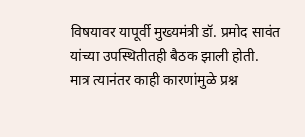विषयावर यापूर्वी मुख्यमंत्री डॉ. प्रमोद सावंत यांच्या उपस्थितीतही बैठक झाली होती. मात्र त्यानंतर काही कारणांमुळे प्रश्न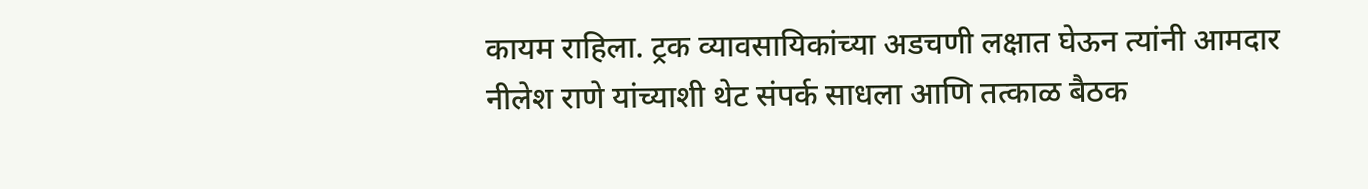कायम राहिला. ट्रक व्यावसायिकांच्या अडचणी लक्षात घेऊन त्यांनी आमदार नीलेश राणे यांच्याशी थेट संपर्क साधला आणि तत्काळ बैठक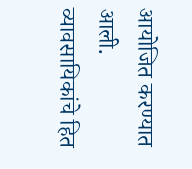आयोजित करण्यात आली. व्यावसायिकांचे हित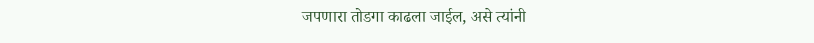जपणारा तोडगा काढला जाईल, असे त्यांनी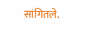सांगितले.